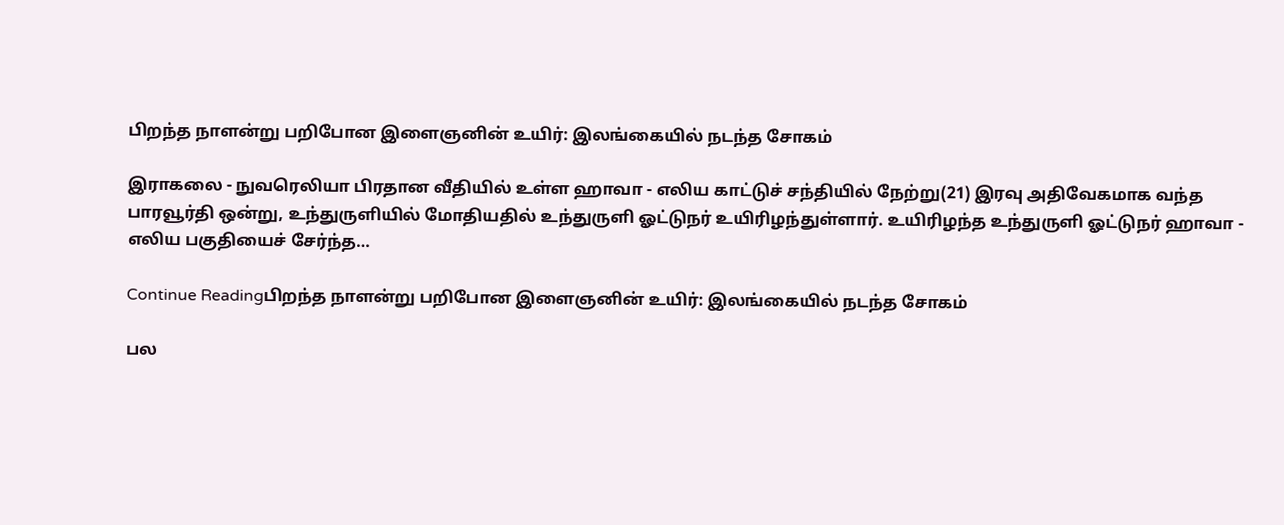பிறந்த நாளன்று பறிபோன இளைஞனின் உயிர்: இலங்கையில் நடந்த சோகம்

இராகலை - நுவரெலியா பிரதான வீதியில் உள்ள ஹாவா - எலிய காட்டுச் சந்தியில் நேற்று(21) இரவு அதிவேகமாக வந்த பாரவூர்தி ஒன்று, உந்துருளியில் மோதியதில் உந்துருளி ஓட்டுநர் உயிரிழந்துள்ளார். உயிரிழந்த உந்துருளி ஓட்டுநர் ஹாவா - எலிய பகுதியைச் சேர்ந்த…

Continue Readingபிறந்த நாளன்று பறிபோன இளைஞனின் உயிர்: இலங்கையில் நடந்த சோகம்

பல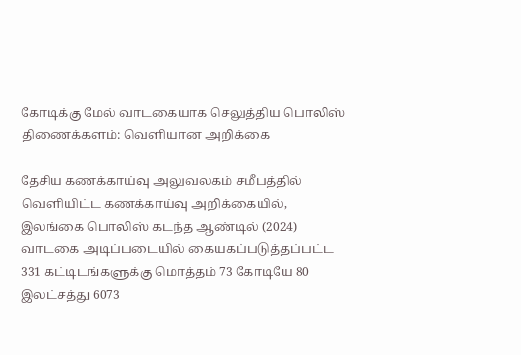கோடிக்கு மேல் வாடகையாக செலுத்திய பொலிஸ் திணைக்களம்: வெளியான அறிக்கை

தேசிய கணக்காய்வு அலுவலகம் சமீபத்தில் வெளியிட்ட கணக்காய்வு அறிக்கையில், இலங்கை பொலிஸ் கடந்த ஆண்டில் (2024) வாடகை அடிப்படையில் கையகப்படுத்தப்பட்ட 331 கட்டிடங்களுக்கு மொத்தம் 73 கோடியே 80 இலட்சத்து 6073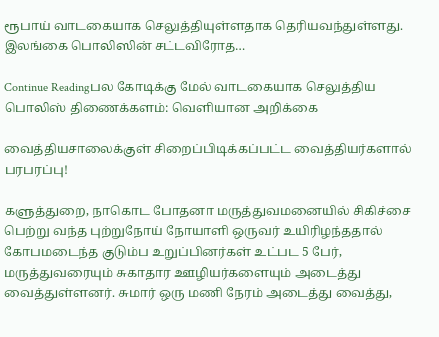ரூபாய் வாடகையாக செலுத்தியுள்ளதாக தெரியவந்துள்ளது. இலங்கை பொலிஸின் சட்டவிரோத…

Continue Readingபல கோடிக்கு மேல் வாடகையாக செலுத்திய பொலிஸ் திணைக்களம்: வெளியான அறிக்கை

வைத்தியசாலைக்குள் சிறைப்பிடிக்கப்பட்ட வைத்தியர்களால் பரபரப்பு!

களுத்துறை, நாகொட போதனா மருத்துவமனையில் சிகிச்சை பெற்று வந்த புற்றுநோய் நோயாளி ஒருவர் உயிரிழந்ததால் கோபமடைந்த குடும்ப உறுப்பினர்கள் உட்பட 5 பேர், மருத்துவரையும் சுகாதார ஊழியர்களையும் அடைத்து வைத்துள்ளனர். சுமார் ஒரு மணி நேரம் அடைத்து வைத்து,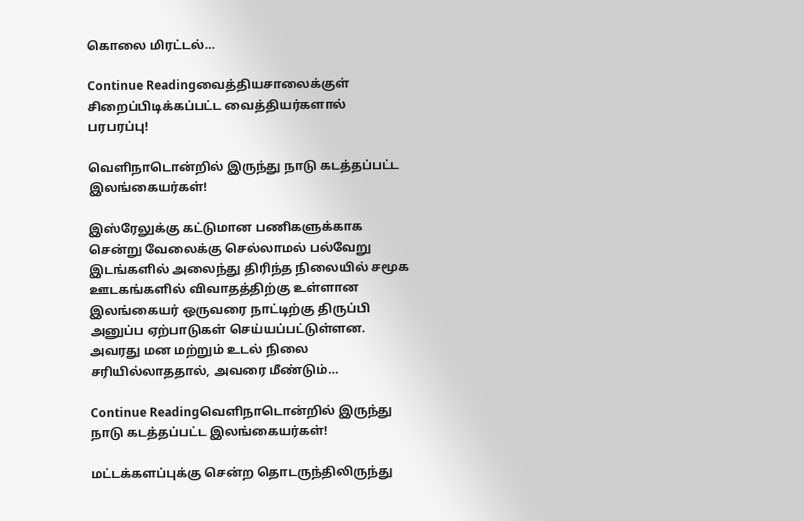கொலை மிரட்டல்…

Continue Readingவைத்தியசாலைக்குள் சிறைப்பிடிக்கப்பட்ட வைத்தியர்களால் பரபரப்பு!

வெளிநாடொன்றில் இருந்து நாடு கடத்தப்பட்ட இலங்கையர்கள்!

இஸ்ரேலுக்கு கட்டுமான பணிகளுக்காக சென்று வேலைக்கு செல்லாமல் பல்வேறு இடங்களில் அலைந்து திரிந்த நிலையில் சமூக ஊடகங்களில் விவாதத்திற்கு உள்ளான இலங்கையர் ஒருவரை நாட்டிற்கு திருப்பி அனுப்ப ஏற்பாடுகள் செய்யப்பட்டுள்ளன. அவரது மன மற்றும் உடல் நிலை சரியில்லாததால், அவரை மீண்டும்…

Continue Readingவெளிநாடொன்றில் இருந்து நாடு கடத்தப்பட்ட இலங்கையர்கள்!

மட்டக்களப்புக்கு சென்ற தொடருந்திலிருந்து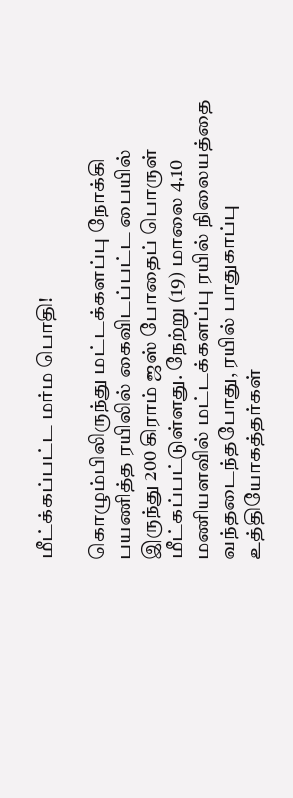மீட்க்கப்பட்ட மர்ம பொதி!

கொழும்பிலிருந்து மட்டக்களப்பு நோக்கி பயணித்த ரயிலில் கைவிடப்பட்ட பையில் இருந்து 200 கிராம் ஜஸ் போதைப் பொருள் மீட்கப்பட்டுள்ளது. நேற்று (19) மாலை 4.10 மணியளவில் மட்டக்களப்பு ரயில் நிலையத்தை வந்தடைந்தபோது, ரயில் பாதுகாப்பு உத்தியோகத்தர்கள்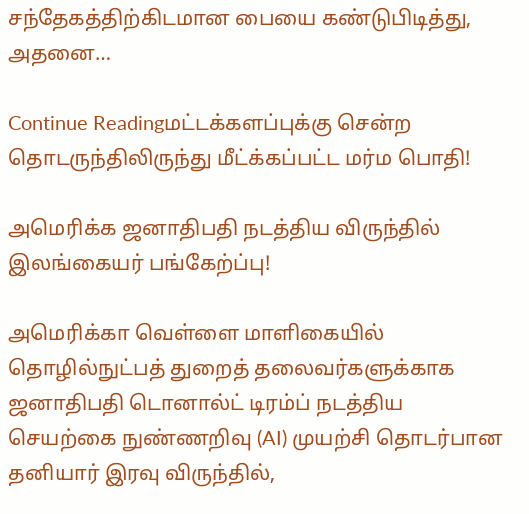சந்தேகத்திற்கிடமான பையை கண்டுபிடித்து, அதனை…

Continue Readingமட்டக்களப்புக்கு சென்ற தொடருந்திலிருந்து மீட்க்கப்பட்ட மர்ம பொதி!

அமெரிக்க ஜனாதிபதி நடத்திய விருந்தில் இலங்கையர் பங்கேற்ப்பு!

அமெரிக்கா வெள்ளை மாளிகையில் தொழில்நுட்பத் துறைத் தலைவர்களுக்காக ஜனாதிபதி டொனால்ட் டிரம்ப் நடத்திய செயற்கை நுண்ணறிவு (AI) முயற்சி தொடர்பான தனியார் இரவு விருந்தில்,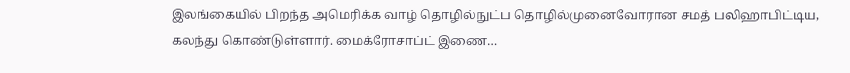இலங்கையில் பிறந்த அமெரிக்க வாழ் தொழில்நுட்ப தொழில்முனைவோரான சமத் பலிஹாபிட்டிய, கலந்து கொண்டுள்ளார். மைக்ரோசாப்ட் இணை…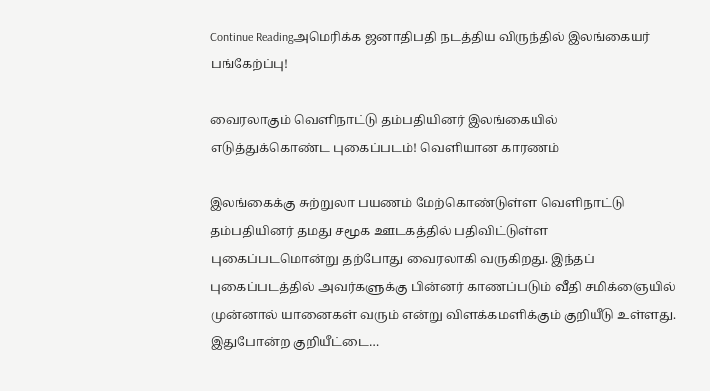Continue Readingஅமெரிக்க ஜனாதிபதி நடத்திய விருந்தில் இலங்கையர் பங்கேற்ப்பு!

வைரலாகும் வெளிநாட்டு தம்பதியினர் இலங்கையில் எடுத்துக்கொண்ட புகைப்படம்! வெளியான காரணம்

இலங்கைக்கு சுற்றுலா பயணம் மேற்கொண்டுள்ள வெளிநாட்டு தம்பதியினர் தமது சமூக ஊடகத்தில் பதிவிட்டுள்ள புகைப்படமொன்று தற்போது வைரலாகி வருகிறது. இந்தப் புகைப்படத்தில் அவர்களுக்கு பின்னர் காணப்படும் வீதி சமிக்ஞையில் முன்னால் யானைகள் வரும் என்று விளக்கமளிக்கும் குறியீடு உள்ளது. இதுபோன்ற குறியீட்டை…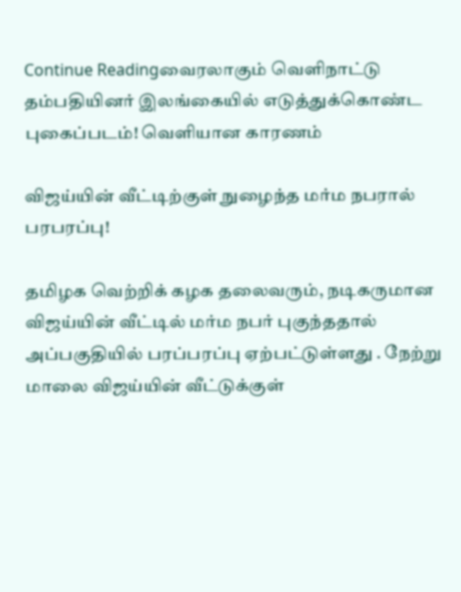Continue Readingவைரலாகும் வெளிநாட்டு தம்பதியினர் இலங்கையில் எடுத்துக்கொண்ட புகைப்படம்! வெளியான காரணம்

விஜய்யின் வீட்டிற்குள் நுழைந்த மர்ம நபரால் பரபரப்பு!

தமிழக வெற்றிக் கழக தலைவரும், நடிகருமான விஜய்யின் வீட்டில் மர்ம நபர் புகுந்ததால் அப்பகுதியில் பரப்பரப்பு ஏற்பட்டுள்ளது . நேற்று மாலை விஜய்யின் வீட்டுக்குள்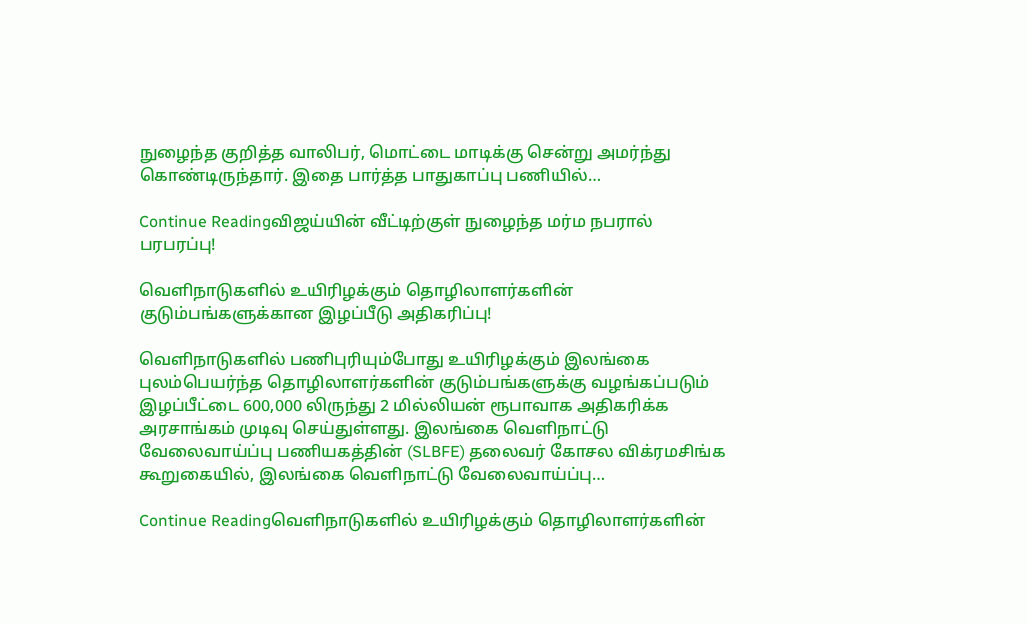நுழைந்த குறித்த வாலிபர், மொட்டை மாடிக்கு சென்று அமர்ந்து கொண்டிருந்தார். இதை பார்த்த பாதுகாப்பு பணியில்…

Continue Readingவிஜய்யின் வீட்டிற்குள் நுழைந்த மர்ம நபரால் பரபரப்பு!

வெளிநாடுகளில் உயிரிழக்கும் தொழிலாளர்களின் குடும்பங்களுக்கான இழப்பீடு அதிகரிப்பு!

வெளிநாடுகளில் பணிபுரியும்போது உயிரிழக்கும் இலங்கை புலம்பெயர்ந்த தொழிலாளர்களின் குடும்பங்களுக்கு வழங்கப்படும் இழப்பீட்டை 600,000 லிருந்து 2 மில்லியன் ரூபாவாக அதிகரிக்க அரசாங்கம் முடிவு செய்துள்ளது. இலங்கை வெளிநாட்டு வேலைவாய்ப்பு பணியகத்தின் (SLBFE) தலைவர் கோசல விக்ரமசிங்க கூறுகையில், இலங்கை வெளிநாட்டு வேலைவாய்ப்பு…

Continue Readingவெளிநாடுகளில் உயிரிழக்கும் தொழிலாளர்களின்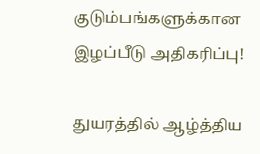குடும்பங்களுக்கான இழப்பீடு அதிகரிப்பு!

துயரத்தில் ஆழ்த்திய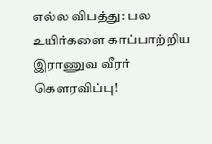எல்ல விபத்து: பல உயிர்களை காப்பாற்றிய இராணுவ வீரர் கௌரவிப்பு!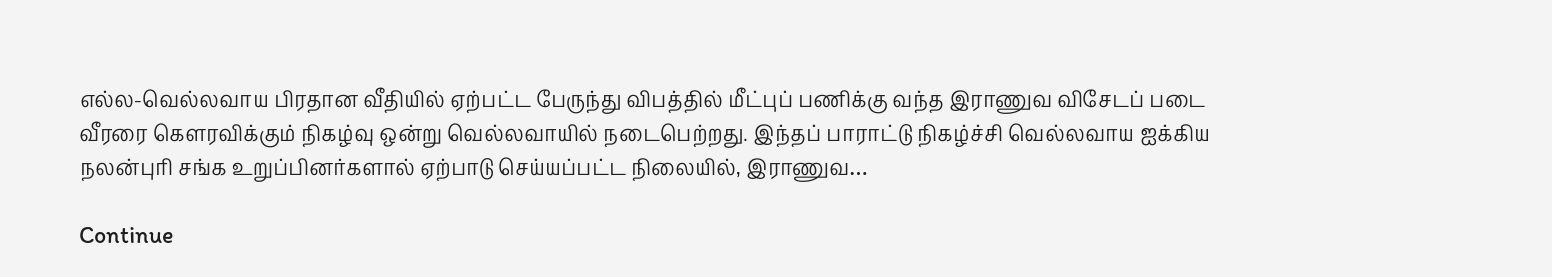எல்ல-வெல்லவாய பிரதான வீதியில் ஏற்பட்ட பேருந்து விபத்தில் மீட்புப் பணிக்கு வந்த இராணுவ விசேடப் படை வீரரை கௌரவிக்கும் நிகழ்வு ஒன்று வெல்லவாயில் நடைபெற்றது. இந்தப் பாராட்டு நிகழ்ச்சி வெல்லவாய ஐக்கிய நலன்புரி சங்க உறுப்பினர்களால் ஏற்பாடு செய்யப்பட்ட நிலையில், இராணுவ…

Continue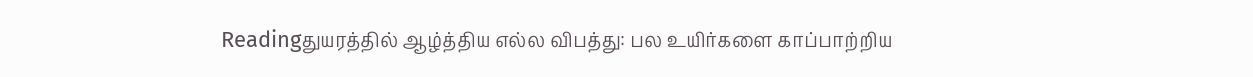Readingதுயரத்தில் ஆழ்த்திய எல்ல விபத்து: பல உயிர்களை காப்பாற்றிய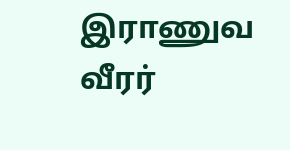இராணுவ வீரர்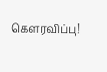கௌரவிப்பு!